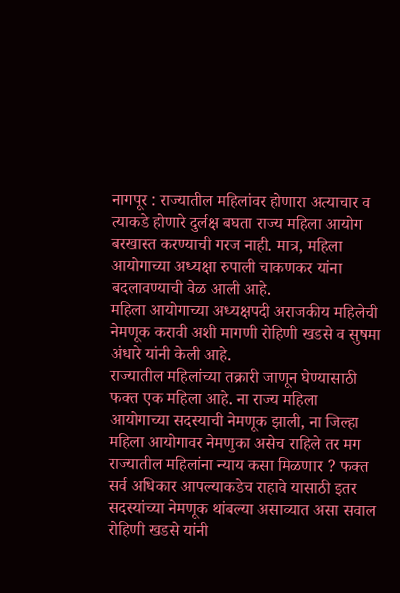नागपूर : राज्यातील महिलांवर होणारा अत्याचार व त्याकडे होणारे दुर्लक्ष बघता राज्य महिला आयोग बरखास्त करण्याची गरज नाही. मात्र, महिला आयोगाच्या अध्यक्षा रुपाली चाकणकर यांना बदलावण्याची वेळ आली आहे.
महिला आयोगाच्या अध्यक्षपदी अराजकीय महिलेची नेमणूक करावी अशी मागणी रोहिणी खडसे व सुषमा अंधारे यांनी केली आहे.
राज्यातील महिलांच्या तक्रारी जाणून घेण्यासाठी फक्त एक महिला आहे. ना राज्य महिला आयोगाच्या सदस्याची नेमणूक झाली, ना जिल्हा महिला आयोगावर नेमणुका असेच राहिले तर मग राज्यातील महिलांना न्याय कसा मिळणार ? फक्त सर्व अधिकार आपल्याकडेच राहावे यासाठी इतर सदस्यांच्या नेमणूक थांबल्या असाव्यात असा सवाल रोहिणी खडसे यांनी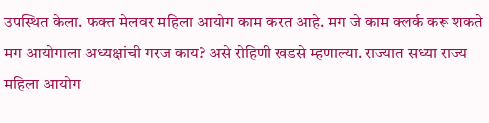उपस्थित केला. फक्त मेलवर महिला आयोग काम करत आहे. मग जे काम क्लर्क करू शकते मग आयोगाला अध्यक्षांची गरज काय? असे रोहिणी खडसे म्हणाल्या. राज्यात सध्या राज्य महिला आयोग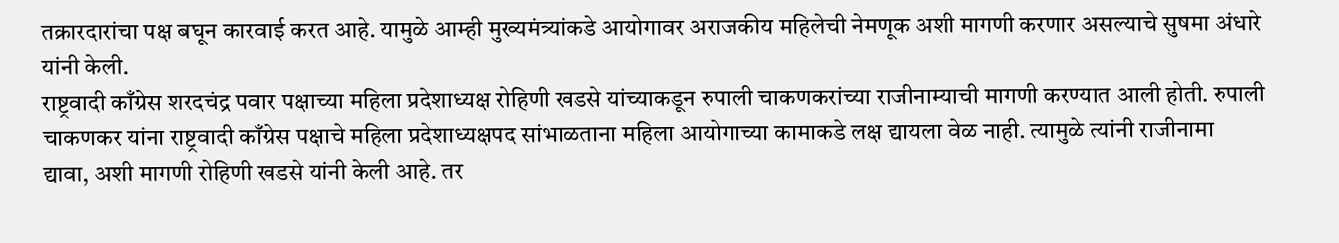तक्रारदारांचा पक्ष बघून कारवाई करत आहे. यामुळे आम्ही मुख्यमंत्र्यांकडे आयोगावर अराजकीय महिलेची नेमणूक अशी मागणी करणार असल्याचे सुषमा अंधारे यांनी केली.
राष्ट्रवादी काँग्रेस शरदचंद्र पवार पक्षाच्या महिला प्रदेशाध्यक्ष रोहिणी खडसे यांच्याकडून रुपाली चाकणकरांच्या राजीनाम्याची मागणी करण्यात आली होती. रुपाली चाकणकर यांना राष्ट्रवादी काँग्रेस पक्षाचे महिला प्रदेशाध्यक्षपद सांभाळताना महिला आयोगाच्या कामाकडे लक्ष द्यायला वेळ नाही. त्यामुळे त्यांनी राजीनामा द्यावा, अशी मागणी रोहिणी खडसे यांनी केली आहे. तर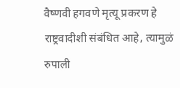वैष्णवी हगवणे मृत्यू प्रकरण हे राष्ट्रवादीशी संबंधित आहे, त्यामुळं रुपाली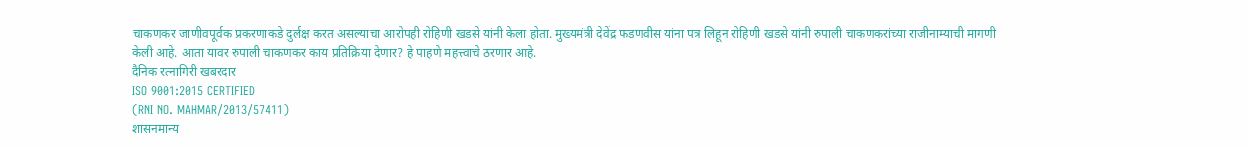चाकणकर जाणीवपूर्वक प्रकरणाकडे दुर्लक्ष करत असल्याचा आरोपही रोहिणी खडसे यांनी केला होता. मुख्यमंत्री देवेंद्र फडणवीस यांना पत्र लिहून रोहिणी खडसे यांनी रुपाली चाकणकरांच्या राजीनाम्याची मागणी केली आहे. आता यावर रुपाली चाकणकर काय प्रतिक्रिया देणार? हे पाहणे महत्त्वाचे ठरणार आहे.
दैनिक रत्नागिरी खबरदार
ISO 9001:2015 CERTIFIED
(RNI NO. MAHMAR/2013/57411)
शासनमान्य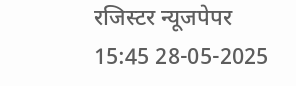रजिस्टर न्यूजपेपर
15:45 28-05-2025